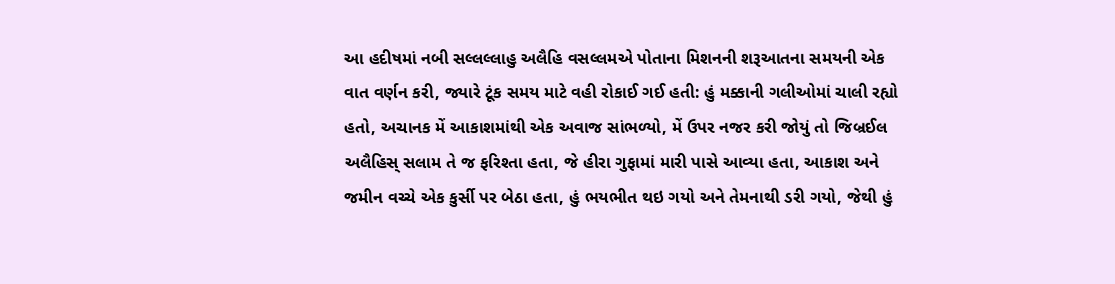આ હદીષમાં નબી સલ્લલ્લાહુ અલૈહિ વસલ્લમએ પોતાના મિશનની શરૂઆતના સમયની એક વાત વર્ણન કરી, જ્યારે ટૂંક સમય માટે વહી રોકાઈ ગઈ હતી: હું મક્કાની ગલીઓમાં ચાલી રહ્યો હતો, અચાનક મેં આકાશમાંથી એક અવાજ સાંભળ્યો, મેં ઉપર નજર કરી જોયું તો જિબ્રઈલ અલૈહિસ્ સલામ તે જ ફરિશ્તા હતા, જે હીરા ગુફામાં મારી પાસે આવ્યા હતા, આકાશ અને જમીન વચ્ચે એક કુર્સી પર બેઠા હતા, હું ભયભીત થઇ ગયો અને તેમનાથી ડરી ગયો, જેથી હું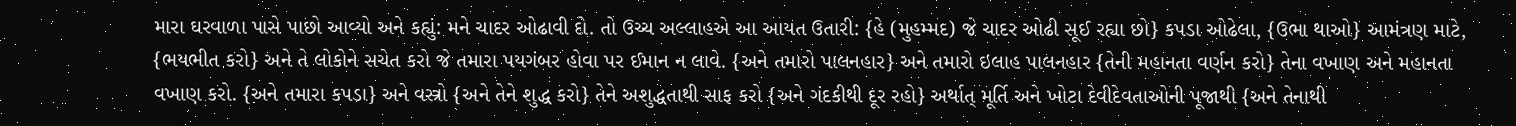મારા ઘરવાળા પાસે પાછો આવ્યો અને કહ્યું: મને ચાદર ઓઢાવી દો. તો ઉચ્ચ અલ્લાહએ આ આયત ઉતારી: {હે (મુહમ્મદ) જે ચાદર ઓઢી સૂઈ રહ્યા છો} કપડા ઓઢેલા, {ઉભા થાઓ} આમંત્રણ માટે, {ભયભીત કરો} અને તે લોકોને સચેત કરો જે તમારા પયગંબર હોવા પર ઈમાન ન લાવે. {અને તમારો પાલનહાર} અને તમારો ઇલાહ પાલનહાર {તેની મહાનતા વર્ણન કરો} તેના વખાણ અને મહાનતા વખાણ કરો. {અને તમારા કપડા} અને વસ્ત્રો {અને તેને શુદ્ધ કરો} તેને અશુદ્ધતાથી સાફ કરો {અને ગંદકીથી દૂર રહો} અર્થાત્ મૂર્તિ અને ખોટા દેવીદેવતાઓની પૂજાથી {અને તેનાથી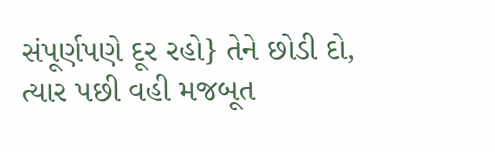સંપૂર્ણપણે દૂર રહો} તેને છોડી દો, ત્યાર પછી વહી મજબૂત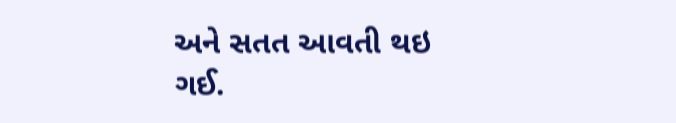અને સતત આવતી થઇ ગઈ.